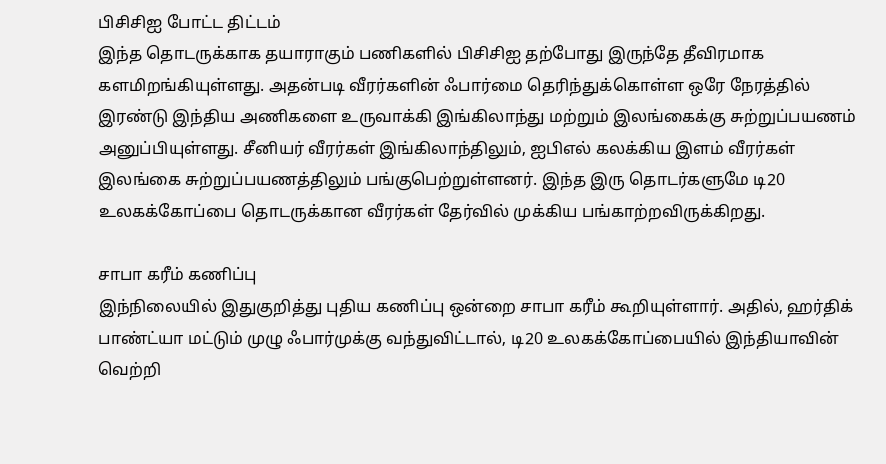பிசிசிஐ போட்ட திட்டம்
இந்த தொடருக்காக தயாராகும் பணிகளில் பிசிசிஐ தற்போது இருந்தே தீவிரமாக களமிறங்கியுள்ளது. அதன்படி வீரர்களின் ஃபார்மை தெரிந்துக்கொள்ள ஒரே நேரத்தில் இரண்டு இந்திய அணிகளை உருவாக்கி இங்கிலாந்து மற்றும் இலங்கைக்கு சுற்றுப்பயணம் அனுப்பியுள்ளது. சீனியர் வீரர்கள் இங்கிலாந்திலும், ஐபிஎல் கலக்கிய இளம் வீரர்கள் இலங்கை சுற்றுப்பயணத்திலும் பங்குபெற்றுள்ளனர். இந்த இரு தொடர்களுமே டி20 உலகக்கோப்பை தொடருக்கான வீரர்கள் தேர்வில் முக்கிய பங்காற்றவிருக்கிறது.

சாபா கரீம் கணிப்பு
இந்நிலையில் இதுகுறித்து புதிய கணிப்பு ஒன்றை சாபா கரீம் கூறியுள்ளார். அதில், ஹர்திக் பாண்ட்யா மட்டும் முழு ஃபார்முக்கு வந்துவிட்டால், டி20 உலகக்கோப்பையில் இந்தியாவின் வெற்றி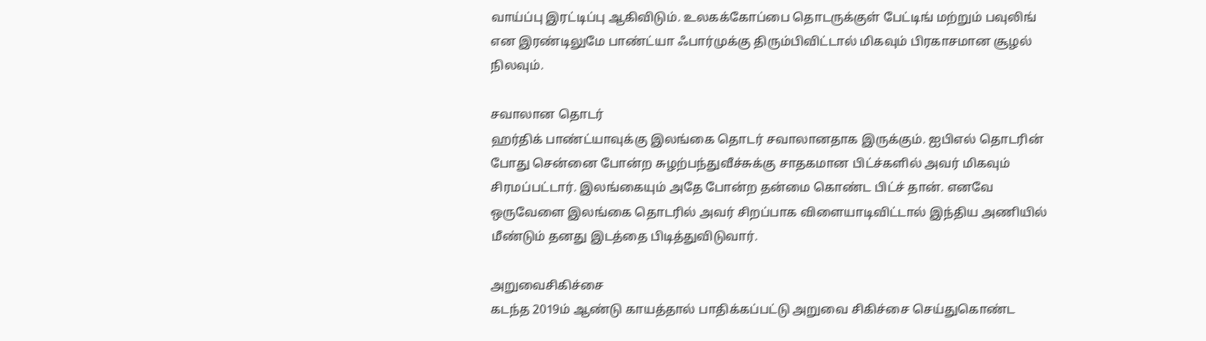வாய்ப்பு இரட்டிப்பு ஆகிவிடும். உலகக்கோப்பை தொடருக்குள் பேட்டிங் மற்றும் பவுலிங் என இரண்டிலுமே பாண்ட்யா ஃபார்முக்கு திரும்பிவிட்டால் மிகவும் பிரகாசமான சூழல் நிலவும்.

சவாலான தொடர்
ஹர்திக் பாண்ட்யாவுக்கு இலங்கை தொடர் சவாலானதாக இருக்கும். ஐபிஎல் தொடரின் போது சென்னை போன்ற சுழற்பந்துவீச்சுக்கு சாதகமான பிட்ச்களில் அவர் மிகவும் சிரமப்பட்டார். இலங்கையும் அதே போன்ற தன்மை கொண்ட பிட்ச் தான். எனவே ஒருவேளை இலங்கை தொடரில் அவர் சிறப்பாக விளையாடிவிட்டால் இந்திய அணியில் மீண்டும் தனது இடத்தை பிடித்துவிடுவார்.

அறுவைசிகிச்சை
கடந்த 2019ம் ஆண்டு காயத்தால் பாதிக்கப்பட்டு அறுவை சிகிச்சை செய்துகொண்ட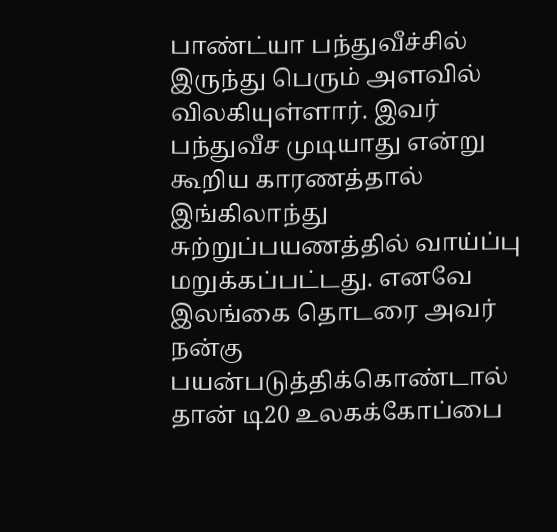பாண்ட்யா பந்துவீச்சில் இருந்து பெரும் அளவில் விலகியுள்ளார். இவர் பந்துவீச முடியாது என்று கூறிய காரணத்தால் இங்கிலாந்து சுற்றுப்பயணத்தில் வாய்ப்பு மறுக்கப்பட்டது. எனவே இலங்கை தொடரை அவர் நன்கு பயன்படுத்திக்கொண்டால் தான் டி20 உலகக்கோப்பை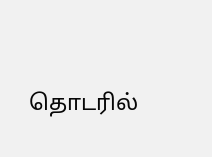தொடரில்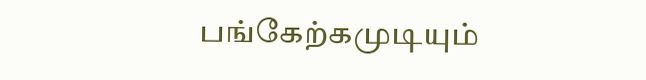பங்கேற்கமுடியும்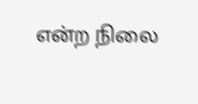என்ற நிலை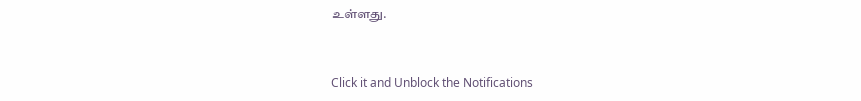உள்ளது.


Click it and Unblock the Notifications